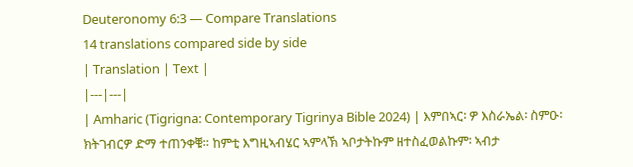Deuteronomy 6:3 — Compare Translations
14 translations compared side by side
| Translation | Text |
|---|---|
| Amharic (Tigrigna: Contemporary Tigrinya Bible 2024) | እምበኣር፡ ዎ እስራኤል፡ ስምዑ፡ ክትገብርዎ ድማ ተጠንቀቑ። ከምቲ እግዚኣብሄር ኣምላኽ ኣቦታትኩም ዘተስፈወልኩም፡ ኣብታ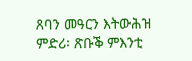ጸባን መዓርን እትውሕዝ ምድሪ፡ ጽቡቕ ምእንቲ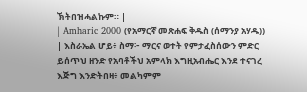ኽትበዝሓልኩም። |
| Amharic 2000 (የአማርኛ መጽሐፍ ቅዱስ (ሰማንያ አሃዱ)) | እስራኤል ሆይ፥ ስማ፦ ማርና ወተት የምታፈስሰውን ምድር ይሰጥህ ዘንድ የአባቶችህ አምላክ እግዚአብሔር እንደ ተናገረ እጅግ እንድትበዛ፥ መልካምም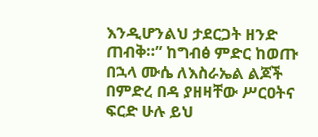እንዲሆንልህ ታደርጋት ዘንድ ጠብቅ።” ከግብፅ ምድር ከወጡ በኋላ ሙሴ ለእስራኤል ልጆች በምድረ በዳ ያዘዛቸው ሥርዐትና ፍርድ ሁሉ ይህ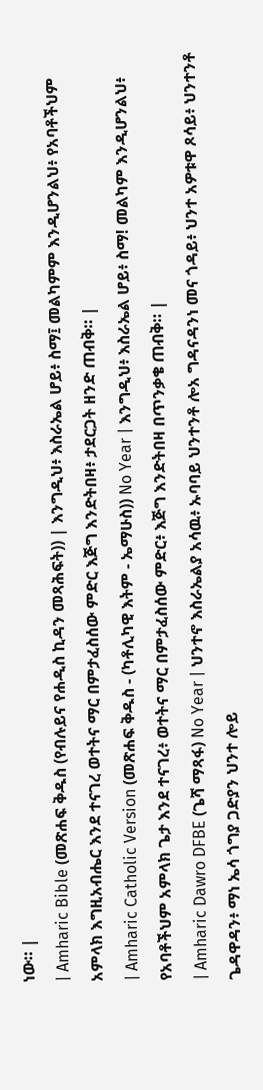ነው። |
| Amharic Bible (መጽሐፍ ቅዱስ (የብሉይና የሐዲስ ኪዳን መጻሕፍት)) | እንግዲህ፥ እስራኤል ሆይ፥ ስማ፤ መልካምም እንዲሆንልህ፥ የአባቶችህም አምላክ እግዚአብሔር እንደ ተናገረ ወተትና ማር በምታፈስሰው ምድር እጅግ እንድትበዛ፥ ታደርጋት ዘንድ ጠብቅ። |
| Amharic Catholic Version (መጽሐፍ ቅዱስ - (ካቶሊካዊ እትም - ኤማሁስ)) No Year | እንግዲህ፥ እስራኤል ሆይ፥ ስማ! መልካም እንዲሆንልህ፥ የአባቶችህም አምላክ ጌታ እንደ ተናገረ፥ ወተትና ማር በምታፈስሰው ምድር፥ እጅግ እንድትበዛ በጥንቃቄ ጠብቅ። |
| Amharic Dawro DFBE (ጌሻ ማጻፋ) No Year | ህንተኖ እስራኤልያ አሳዉ፥ ኡባባይ ህንተንቶ ሎአ ግዳናዳንነ መና ጎዳይ፥ ህንተ አዎቱዋ ጾሳይ፥ ህንተንቶ ጌዳዋዳን፥ ማነ ኤሳ ጎግያ ጋድያን ህንተ ሎይ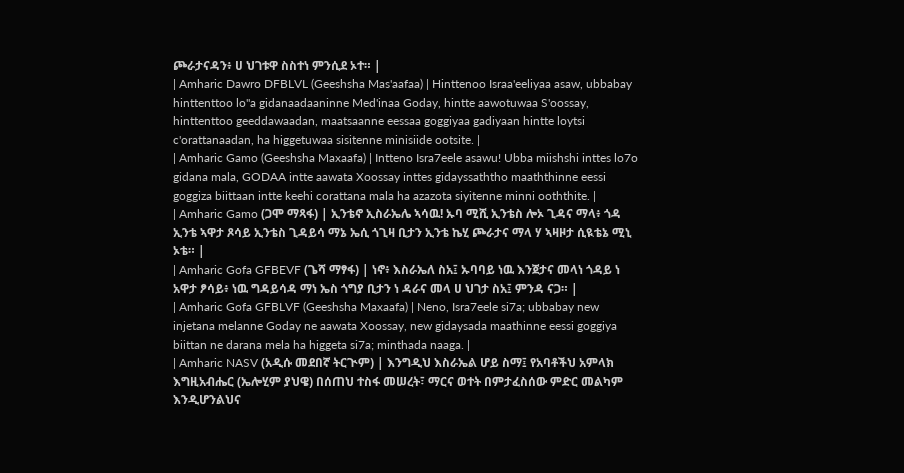ጮራታናዳን፥ ሀ ህገቱዋ ስስተነ ምንሲደ ኦተ። |
| Amharic Dawro DFBLVL (Geeshsha Mas'aafaa) | Hinttenoo Israa'eeliyaa asaw, ubbabay hinttenttoo lo"a gidanaadaaninne Med'inaa Goday, hintte aawotuwaa S'oossay, hinttenttoo geeddawaadan, maatsaanne eessaa goggiyaa gadiyaan hintte loytsi c'orattanaadan, ha higgetuwaa sisitenne minisiide ootsite. |
| Amharic Gamo (Geeshsha Maxaafa) | Intteno Isra7eele asawu! Ubba miishshi inttes lo7o gidana mala, GODAA intte aawata Xoossay inttes gidayssaththo maaththinne eessi goggiza biittaan intte keehi corattana mala ha azazota siyitenne minni ooththite. |
| Amharic Gamo (ጋሞ ማጻፋ) | ኢንቴኖ ኢስራኤሌ ኣሳዉ! ኡባ ሚሺ ኢንቴስ ሎኦ ጊዳና ማላ፥ ጎዳ ኢንቴ ኣዋታ ጾሳይ ኢንቴስ ጊዳይሳ ማኔ ኤሲ ጎጊዛ ቢታን ኢንቴ ኬሂ ጮራታና ማላ ሃ ኣዛዞታ ሲዪቴኔ ሚኒ ኦቴ። |
| Amharic Gofa GFBEVF (ጌሻ ማፃፋ) | ነኖ፥ እስራኤለ ስአ፤ ኡባባይ ነዉ እንጀታና መላነ ጎዳይ ነ አዋታ ፆሳይ፥ ነዉ ግዳይሳዳ ማነ ኤስ ጎግያ ቢታን ነ ዳራና መላ ሀ ህገታ ስአ፤ ምንዳ ናጋ። |
| Amharic Gofa GFBLVF (Geeshsha Maxaafa) | Neno, Isra7eele si7a; ubbabay new injetana melanne Goday ne aawata Xoossay, new gidaysada maathinne eessi goggiya biittan ne darana mela ha higgeta si7a; minthada naaga. |
| Amharic NASV (አዲሱ መደበኛ ትርጒም) | እንግዲህ እስራኤል ሆይ ስማ፤ የአባቶችህ አምላክ እግዚአብሔር (ኤሎሂም ያህዌ) በሰጠህ ተስፋ መሠረት፣ ማርና ወተት በምታፈስሰው ምድር መልካም እንዲሆንልህና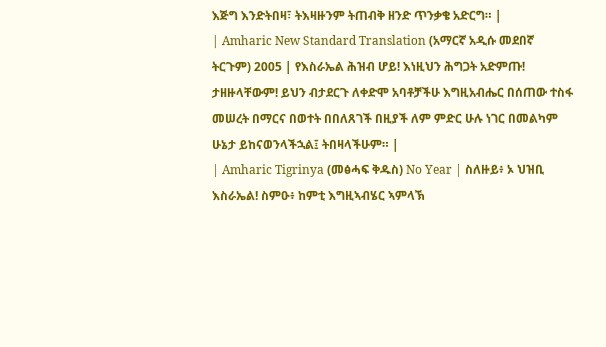እጅግ እንድትበዛ፣ ትእዛዙንም ትጠብቅ ዘንድ ጥንቃቄ አድርግ። |
| Amharic New Standard Translation (አማርኛ አዲሱ መደበኛ ትርጉም) 2005 | የእስራኤል ሕዝብ ሆይ! እነዚህን ሕግጋት አድምጡ! ታዘዙላቸውም! ይህን ብታደርጉ ለቀድሞ አባቶቻችሁ እግዚአብሔር በሰጠው ተስፋ መሠረት በማርና በወተት በበለጸገች በዚያች ለም ምድር ሁሉ ነገር በመልካም ሁኔታ ይከናወንላችኋል፤ ትበዛላችሁም። |
| Amharic Tigrinya (መፅሓፍ ቅዱስ) No Year | ስለዙይ፥ ኦ ህዝቢ እስራኤል! ስምዑ፥ ከምቲ እግዚኣብሄር ኣምላኽ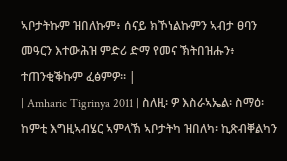ኣቦታትኩም ዝበለኩም፥ ሰናይ ክኾነልኩምን ኣብታ ፀባን መዓርን እተውሕዝ ምድሪ ድማ የመና ኽትበዝሑን፥ ተጠንቂቕኩም ፈፅምዎ። |
| Amharic Tigrinya 2011 | ስለዚ፡ ዎ እስራኣኤል፡ ስማዕ፡ ከምቲ እግዚኣብሄር ኣምላኽ ኣቦታትካ ዝበለካ፡ ኪጽብቐልካን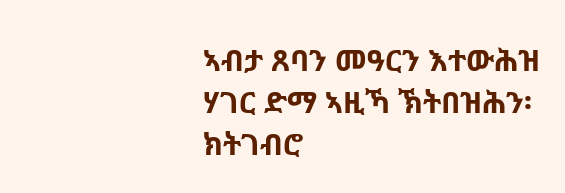ኣብታ ጸባን መዓርን እተውሕዝ ሃገር ድማ ኣዚኻ ኽትበዝሕን፡ ክትገብሮ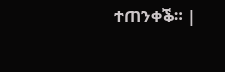ተጠንቀቕ። |